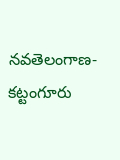నవతెలంగాణ-కట్టంగూరు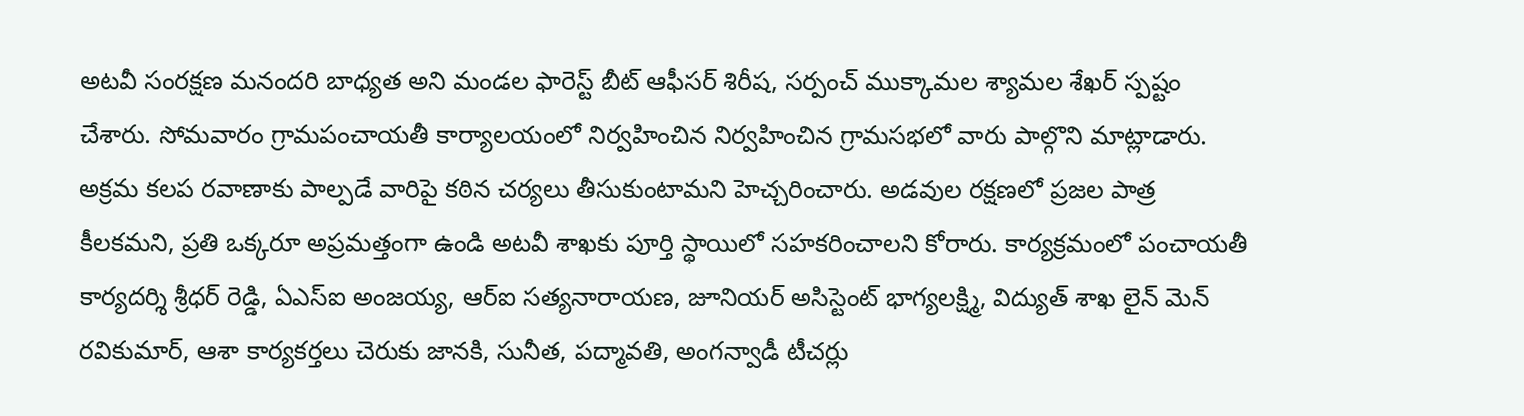అటవీ సంరక్షణ మనందరి బాధ్యత అని మండల ఫారెస్ట్ బీట్ ఆఫీసర్ శిరీష, సర్పంచ్ ముక్కామల శ్యామల శేఖర్ స్పష్టం చేశారు. సోమవారం గ్రామపంచాయతీ కార్యాలయంలో నిర్వహించిన నిర్వహించిన గ్రామసభలో వారు పాల్గొని మాట్లాడారు. అక్రమ కలప రవాణాకు పాల్పడే వారిపై కఠిన చర్యలు తీసుకుంటామని హెచ్చరించారు. అడవుల రక్షణలో ప్రజల పాత్ర కీలకమని, ప్రతి ఒక్కరూ అప్రమత్తంగా ఉండి అటవీ శాఖకు పూర్తి స్థాయిలో సహకరించాలని కోరారు. కార్యక్రమంలో పంచాయతీ కార్యదర్శి శ్రీధర్ రెడ్డి, ఏఎస్ఐ అంజయ్య, ఆర్ఐ సత్యనారాయణ, జూనియర్ అసిస్టెంట్ భాగ్యలక్ష్మి, విద్యుత్ శాఖ లైన్ మెన్ రవికుమార్, ఆశా కార్యకర్తలు చెరుకు జానకి, సునీత, పద్మావతి, అంగన్వాడీ టీచర్లు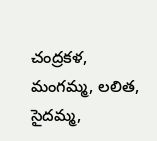చంద్రకళ, మంగమ్మ, లలిత, సైదమ్మ,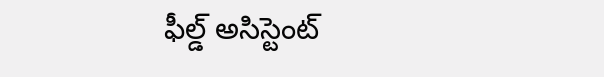ఫీల్డ్ అసిస్టెంట్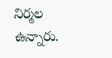నిర్మల ఉన్నారు.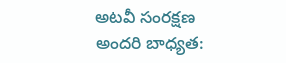అటవీ సంరక్షణ అందరి బాధ్యత: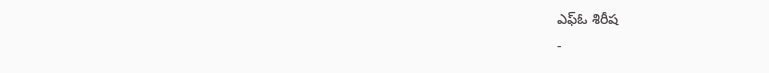ఎఫ్ఓ శిరీష
-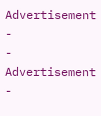Advertisement -
- Advertisement -